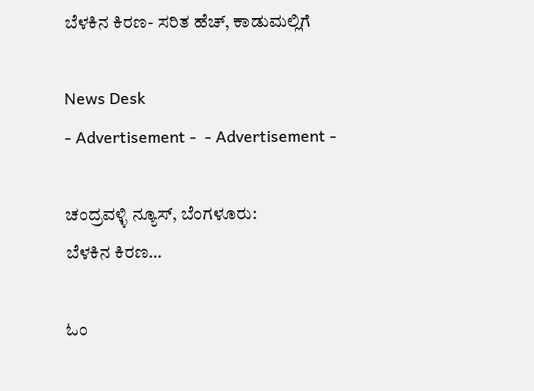ಬೆಳಕಿನ ಕಿರಣ- ಸರಿತ ಹೆಚ್, ಕಾಡುಮಲ್ಲಿಗೆ

News Desk
- Advertisement -  - Advertisement -

ಚಂದ್ರವಳ್ಳಿ ನ್ಯೂಸ್, ಬೆಂಗಳೂರು:
ಬೆಳಕಿನ ಕಿರಣ…

ಓಂ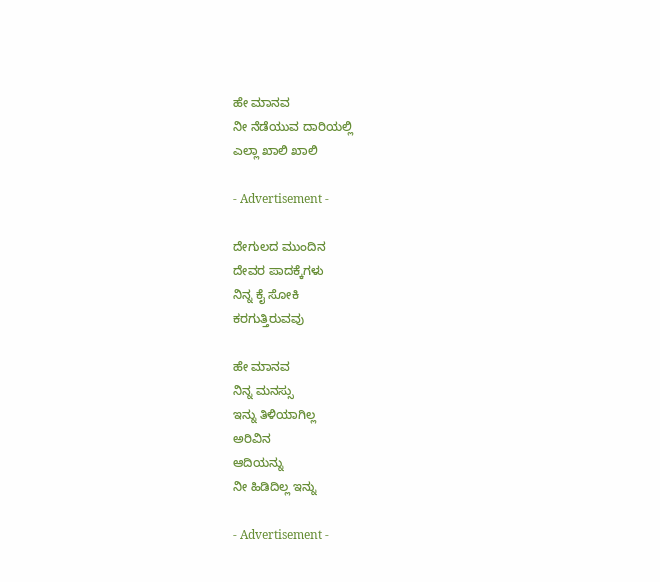ಹೇ ಮಾನವ
ನೀ ನೆಡೆಯುವ ದಾರಿಯಲ್ಲಿ
ಎಲ್ಲಾ ಖಾಲಿ ಖಾಲಿ

- Advertisement -

ದೇಗುಲದ ಮುಂದಿನ
ದೇವರ ಪಾದಕ್ಕೆಗಳು
ನಿನ್ನ ಕೈ ಸೋಕಿ
ಕರಗುತ್ತಿರುವವು

ಹೇ ಮಾನವ
ನಿನ್ನ ಮನಸ್ಸು
ಇನ್ನು ತಿಳಿಯಾಗಿಲ್ಲ
ಅರಿವಿನ
ಆದಿಯನ್ನು
ನೀ ಹಿಡಿದಿಲ್ಲ ಇನ್ನು

- Advertisement -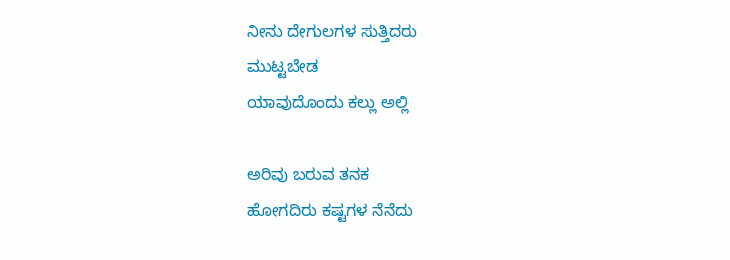ನೀನು ದೇಗುಲಗಳ ಸುತ್ತಿದರು
ಮುಟ್ಟಬೇಡ
ಯಾವುದೊಂದು ಕಲ್ಲು ಅಲ್ಲಿ

ಅರಿವು ಬರುವ ತನಕ
ಹೋಗದಿರು ಕಷ್ಟಗಳ ನೆನೆದು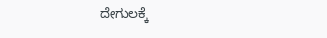ದೇಗುಲಕ್ಕೆ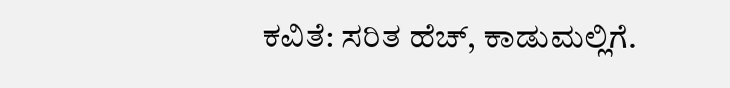ಕವಿತೆ: ಸರಿತ ಹೆಚ್, ಕಾಡುಮಲ್ಲಿಗೆ.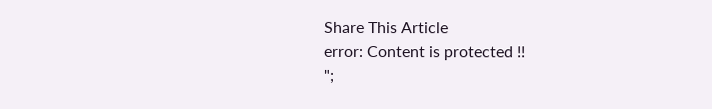Share This Article
error: Content is protected !!
";